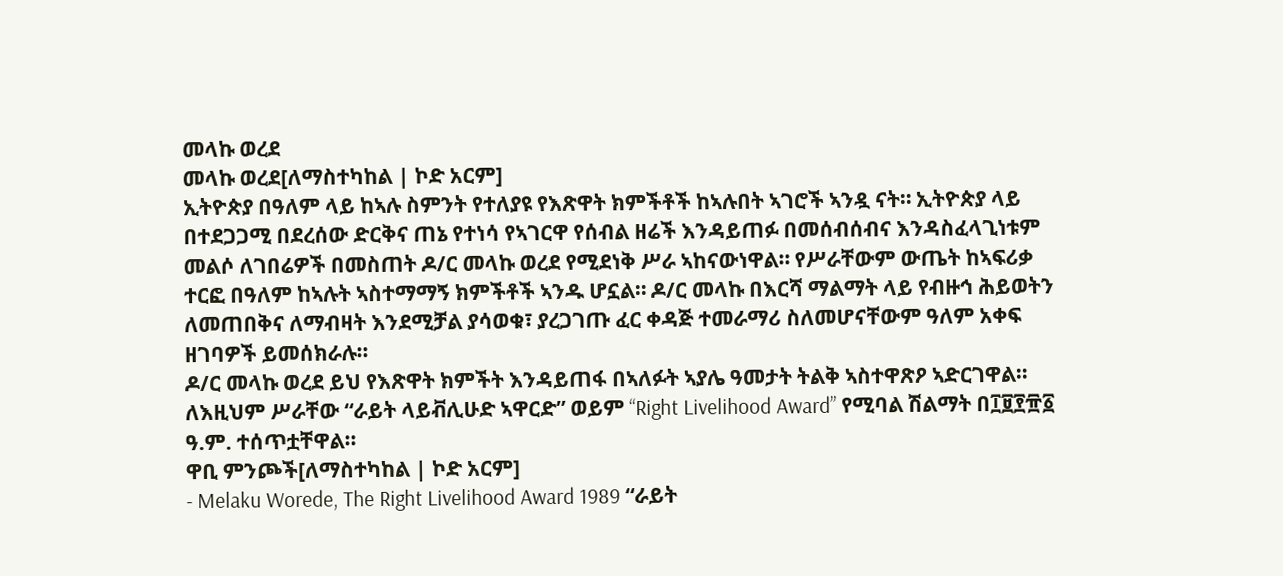መላኩ ወረደ
መላኩ ወረደ[ለማስተካከል | ኮድ አርም]
ኢትዮጵያ በዓለም ላይ ከኣሉ ስምንት የተለያዩ የእጽዋት ክምችቶች ከኣሉበት ኣገሮች ኣንዷ ናት። ኢትዮጵያ ላይ በተደጋጋሚ በደረሰው ድርቅና ጠኔ የተነሳ የኣገርዋ የሰብል ዘሬች እንዳይጠፉ በመሰብሰብና እንዳስፈላጊነቱም መልሶ ለገበሬዎች በመስጠት ዶ/ር መላኩ ወረደ የሚደነቅ ሥራ ኣከናውነዋል። የሥራቸውም ውጤት ከኣፍሪቃ ተርፎ በዓለም ከኣሉት ኣስተማማኝ ክምችቶች ኣንዱ ሆኗል። ዶ/ር መላኩ በእርሻ ማልማት ላይ የብዙኅ ሕይወትን ለመጠበቅና ለማብዛት እንደሚቻል ያሳወቁ፣ ያረጋገጡ ፈር ቀዳጅ ተመራማሪ ስለመሆናቸውም ዓለም አቀፍ ዘገባዎች ይመሰክራሉ።
ዶ/ር መላኩ ወረደ ይህ የእጽዋት ክምችት እንዳይጠፋ በኣለፉት ኣያሌ ዓመታት ትልቅ ኣስተዋጽዖ ኣድርገዋል። ለእዚህም ሥራቸው “ራይት ላይቭሊሁድ ኣዋርድ” ወይም “Right Livelihood Award” የሚባል ሽልማት በ፲፱፻፹፩ ዓ.ም. ተሰጥቷቸዋል።
ዋቢ ምንጮች[ለማስተካከል | ኮድ አርም]
- Melaku Worede, The Right Livelihood Award 1989 “ራይት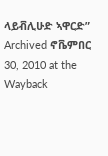ላይቭሊሁድ ኣዋርድ” Archived ኖቬምበር 30, 2010 at the Wayback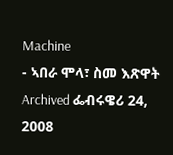Machine
- ኣበራ ሞላ፣ ስመ እጽዋት Archived ፌብሩዌሪ 24, 2008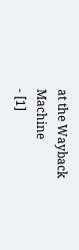at the Wayback Machine
- [1]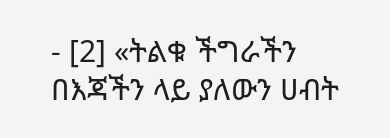- [2] «ትልቁ ችግራችን በእጃችን ላይ ያለውን ሀብት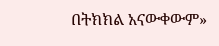በትክክል አናውቀውም»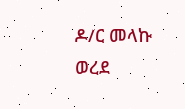ዶ/ር መላኩ ወረደ